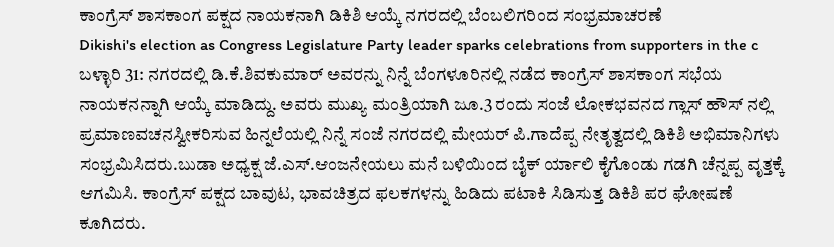ಕಾಂಗ್ರೆಸ್ ಶಾಸಕಾಂಗ ಪಕ್ಷದ ನಾಯಕನಾಗಿ ಡಿಕಿಶಿ ಆಯ್ಕೆ ನಗರದಲ್ಲಿ ಬೆಂಬಲಿಗರಿಂದ ಸಂಭ್ರಮಾಚರಣೆ
Dikishi's election as Congress Legislature Party leader sparks celebrations from supporters in the c
ಬಳ್ಳಾರಿ 31: ನಗರದಲ್ಲಿ ಡಿ.ಕೆ.ಶಿವಕುಮಾರ್ ಅವರನ್ನು ನಿನ್ನೆ ಬೆಂಗಳೂರಿನಲ್ಲಿ ನಡೆದ ಕಾಂಗ್ರೆಸ್ ಶಾಸಕಾಂಗ ಸಭೆಯ ನಾಯಕನನ್ನಾಗಿ ಆಯ್ಕೆ ಮಾಡಿದ್ದು. ಅವರು ಮುಖ್ಯ ಮಂತ್ರಿಯಾಗಿ ಜೂ.3 ರಂದು ಸಂಜೆ ಲೋಕಭವನದ ಗ್ಲಾಸ್ ಹೌಸ್ ನಲ್ಲಿ ಪ್ರಮಾಣವಚನಸ್ವೀಕರಿಸುವ ಹಿನ್ನಲೆಯಲ್ಲಿ ನಿನ್ನೆ ಸಂಜೆ ನಗರದಲ್ಲಿ ಮೇಯರ್ ಪಿ.ಗಾದೆಪ್ಪ ನೇತೃತ್ವದಲ್ಲಿ ಡಿಕಿಶಿ ಅಭಿಮಾನಿಗಳು ಸಂಭ್ರಮಿಸಿದರು.ಬುಡಾ ಅಧ್ಯಕ್ಷ ಜೆ.ಎಸ್.ಆಂಜನೇಯಲು ಮನೆ ಬಳಿಯಿಂದ ಬೈಕ್ ರ್ಯಾಲಿ ಕೈಗೊಂಡು ಗಡಗಿ ಚೆನ್ನಪ್ಪ ವೃತ್ತಕ್ಕೆ ಆಗಮಿಸಿ. ಕಾಂಗ್ರೆಸ್ ಪಕ್ಷದ ಬಾವುಟ, ಭಾವಚಿತ್ರದ ಫಲಕಗಳನ್ನು ಹಿಡಿದು ಪಟಾಕಿ ಸಿಡಿಸುತ್ತ ಡಿಕಿಶಿ ಪರ ಘೋಷಣೆ ಕೂಗಿದರು.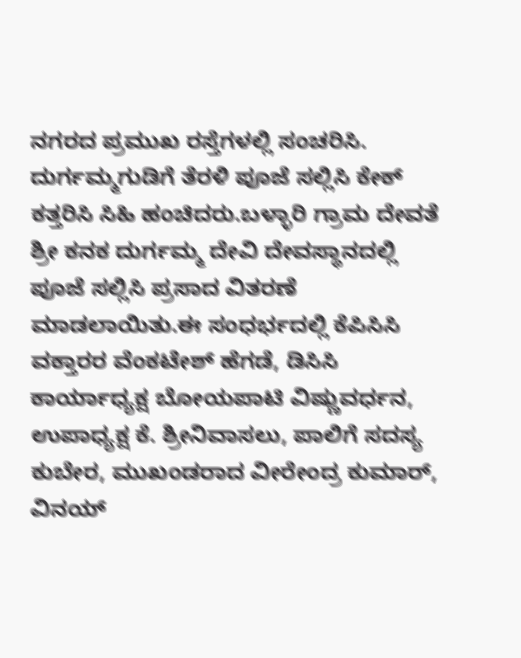ನಗರದ ಪ್ರಮುಖ ರಸ್ತೆಗಳಲ್ಲಿ ಸಂಚರಿಸಿ. ದುರ್ಗಮ್ಮಗುಡಿಗೆ ತೆರಳಿ ಪೂಜೆ ಸಲ್ಲಿಸಿ ಕೇಕ್ ಕತ್ತರಿಸಿ ಸಿಹಿ ಹಂಚಿದರು.ಬಳ್ಳಾರಿ ಗ್ರಾಮ ದೇವತೆ ಶ್ರೀ ಕನಕ ದುರ್ಗಮ್ಮ ದೇವಿ ದೇವಸ್ಥಾನದಲ್ಲಿ ಪೂಜೆ ಸಲ್ಲಿಸಿ ಪ್ರಸಾದ ವಿತರಣೆ ಮಾಡಲಾಯಿತು.ಈ ಸಂಧರ್ಭದಲ್ಲಿ ಕೆಪಿಸಿಸಿ ವಕ್ತಾರರ ವೆಂಕಟೇಶ್ ಹೆಗಡೆ, ಡಿಸಿಸಿ ಕಾರ್ಯಾಧ್ಯಕ್ಷ ಬೋಯಪಾಟಿ ವಿಷ್ಣುವರ್ಧನ, ಉಪಾಧ್ಯಕ್ಷ ಕೆ. ಶ್ರೀನಿವಾಸಲು, ಪಾಲಿಗೆ ಸದಸ್ಯ ಕುಬೇರ, ಮುಖಂಡರಾದ ವೀರೇಂದ್ರ ಕುಮಾರ್, ವಿನಯ್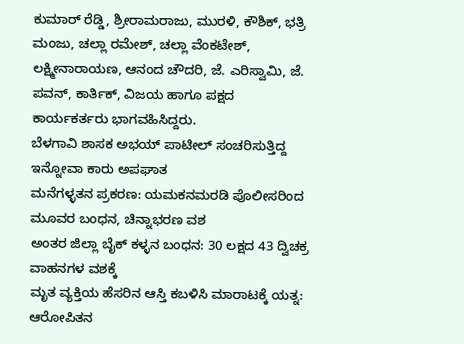ಕುಮಾರ್ ರೆಡ್ಡಿ, ಶ್ರೀರಾಮರಾಜು, ಮುರಳಿ, ಕೌಶಿಕ್, ಭತ್ರಿ ಮಂಜು, ಚಲ್ಲಾ ರಮೇಶ್, ಚಲ್ಲಾ ವೆಂಕಟೇಶ್, ಲಕ್ಷ್ಮೀನಾರಾಯಣ, ಆನಂದ ಚೌದರಿ, ಜೆ. ಎರಿಸ್ವಾಮಿ, ಜೆ. ಪವನ್, ಕಾರ್ತಿಕ್, ವಿಜಯ ಹಾಗೂ ಪಕ್ಷದ ಕಾರ್ಯಕರ್ತರು ಭಾಗವಹಿಸಿದ್ದರು.
ಬೆಳಗಾವಿ ಶಾಸಕ ಅಭಯ್ ಪಾಟೀಲ್ ಸಂಚರಿಸುತ್ತಿದ್ದ ಇನ್ನೋವಾ ಕಾರು ಅಪಘಾತ
ಮನೆಗಳ್ಳತನ ಪ್ರಕರಣ: ಯಮಕನಮರಡಿ ಪೊಲೀಸರಿಂದ ಮೂವರ ಬಂಧನ, ಚಿನ್ನಾಭರಣ ವಶ
ಅಂತರ ಜಿಲ್ಲಾ ಬೈಕ್ ಕಳ್ಳನ ಬಂಧನ: 30 ಲಕ್ಷದ 43 ದ್ವಿಚಕ್ರ ವಾಹನಗಳ ವಶಕ್ಕೆ
ಮೃತ ವ್ಯಕ್ತಿಯ ಹೆಸರಿನ ಆಸ್ತಿ ಕಬಳಿಸಿ ಮಾರಾಟಕ್ಕೆ ಯತ್ನ: ಆರೋಪಿತನ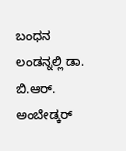ಬಂಧನ
ಲಂಡನ್ನಲ್ಲಿ ಡಾ. ಬಿ.ಆರ್. ಅಂಬೇಡ್ಕರ್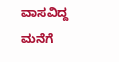ವಾಸವಿದ್ದ ಮನೆಗೆ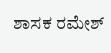ಶಾಸಕ ರಮೇಶ್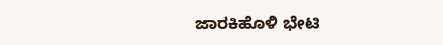ಜಾರಕಿಹೊಳಿ ಭೇಟಿ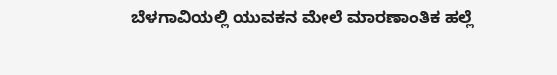ಬೆಳಗಾವಿಯಲ್ಲಿ ಯುವಕನ ಮೇಲೆ ಮಾರಣಾಂತಿಕ ಹಲ್ಲೆ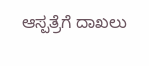ಆಸ್ಪತ್ರೆಗೆ ದಾಖಲು